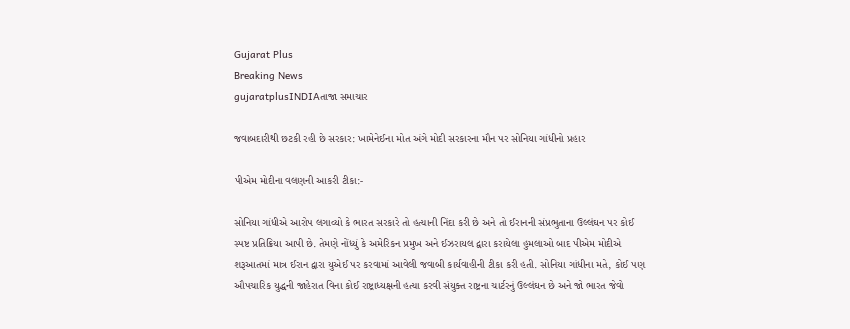Gujarat Plus
Breaking News
gujaratplusINDIAતાજા સમાચાર

જવાબદારીથી છટકી રહી છે સરકાર: ખામેનેઈના મોત અંગે મોદી સરકારના મૌન પર સોનિયા ગાંધીનો પ્રહાર

પીએમ મોદીના વલણની આકરી ટીકા:-

સોનિયા ગાંધીએ આરોપ લગાવ્યો કે ભારત સરકારે તો હત્યાની નિંદા કરી છે અને તો ઈરાનની સંપ્રભુતાના ઉલ્લંઘન પર કોઈ સ્પષ્ટ પ્રતિક્રિયા આપી છે. તેમણે નોંધ્યું કે અમેરિકન પ્રમુખ અને ઈઝરાયલ દ્વારા કરાયેલા હુમલાઓ બાદ પીએમ મોદીએ શરૂઆતમાં માત્ર ઈરાન દ્વારા યુએઈ પર કરવામાં આવેલી જવાબી કાર્યવાહીની ટીકા કરી હતી. સોનિયા ગાંધીના મતે, કોઈ પણ ઔપચારિક યુદ્ધની જાહેરાત વિના કોઈ રાષ્ટ્રાધ્યક્ષની હત્યા કરવી સંયુક્ત રાષ્ટ્રના ચાર્ટરનું ઉલ્લંઘન છે અને જો ભારત જેવો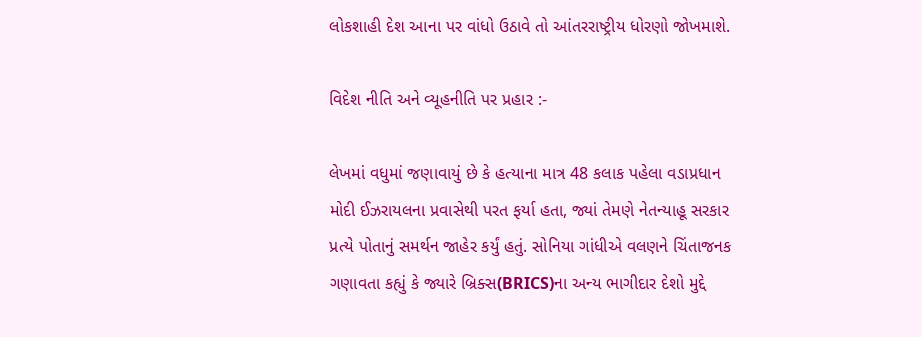લોકશાહી દેશ આના પર વાંધો ઉઠાવે તો આંતરરાષ્ટ્રીય ધોરણો જોખમાશે.

વિદેશ નીતિ અને વ્યૂહનીતિ પર પ્રહાર :-

લેખમાં વધુમાં જણાવાયું છે કે હત્યાના માત્ર 48 કલાક પહેલા વડાપ્રધાન મોદી ઈઝરાયલના પ્રવાસેથી પરત ફર્યા હતા, જ્યાં તેમણે નેતન્યાહૂ સરકાર પ્રત્યે પોતાનું સમર્થન જાહેર કર્યું હતું. સોનિયા ગાંધીએ વલણને ચિંતાજનક ગણાવતા કહ્યું કે જ્યારે બ્રિક્સ(BRICS)ના અન્ય ભાગીદાર દેશો મુદ્દે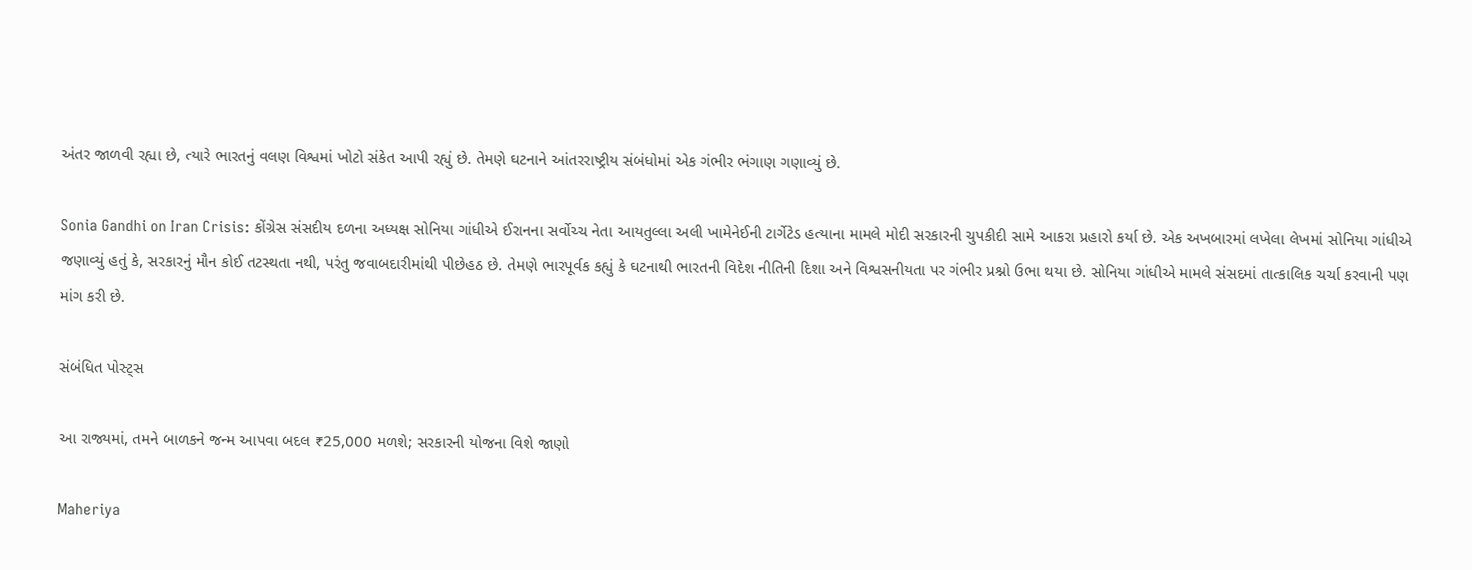અંતર જાળવી રહ્યા છે, ત્યારે ભારતનું વલણ વિશ્વમાં ખોટો સંકેત આપી રહ્યું છે. તેમણે ઘટનાને આંતરરાષ્ટ્રીય સંબંધોમાં એક ગંભીર ભંગાણ ગણાવ્યું છે.

Sonia Gandhi on Iran Crisis: કોંગ્રેસ સંસદીય દળના અધ્યક્ષ સોનિયા ગાંધીએ ઈરાનના સર્વોચ્ચ નેતા આયતુલ્લા અલી ખામેનેઈની ટાર્ગેટેડ હત્યાના મામલે મોદી સરકારની ચુપકીદી સામે આકરા પ્રહારો કર્યા છે. એક અખબારમાં લખેલા લેખમાં સોનિયા ગાંધીએ જણાવ્યું હતું કે, સરકારનું મૌન કોઈ તટસ્થતા નથી, પરંતુ જવાબદારીમાંથી પીછેહઠ છે. તેમણે ભારપૂર્વક કહ્યું કે ઘટનાથી ભારતની વિદેશ નીતિની દિશા અને વિશ્વસનીયતા પર ગંભીર પ્રશ્નો ઉભા થયા છે. સોનિયા ગાંધીએ મામલે સંસદમાં તાત્કાલિક ચર્ચા કરવાની પણ માંગ કરી છે.

સંબંધિત પોસ્ટ્સ

આ રાજ્યમાં, તમને બાળકને જન્મ આપવા બદલ ₹25,000 મળશે; સરકારની યોજના વિશે જાણો

Maheriya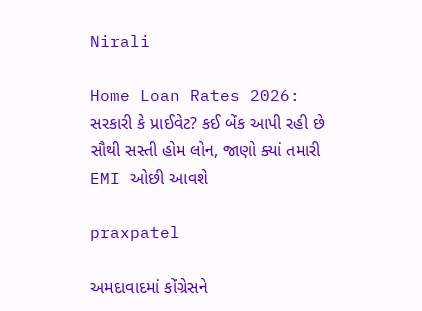Nirali

Home Loan Rates 2026: સરકારી કે પ્રાઈવેટ? કઈ બેંક આપી રહી છે સૌથી સસ્તી હોમ લોન, જાણો ક્યાં તમારી EMI ઓછી આવશે

praxpatel

અમદાવાદમાં કોંગ્રેસને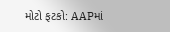મોટો ફટકો: AAPમાં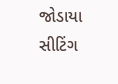જોડાયા સીટિંગ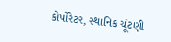કોર્પોરેટર, સ્થાનિક ચૂંટણી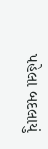પહેલા બદલાયું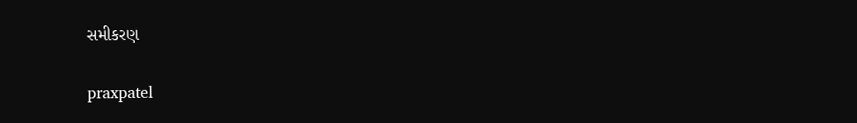સમીકરણ

praxpatel